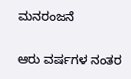ಮನರಂಜನೆ

ಆರು ವರ್ಷಗಳ ನಂತರ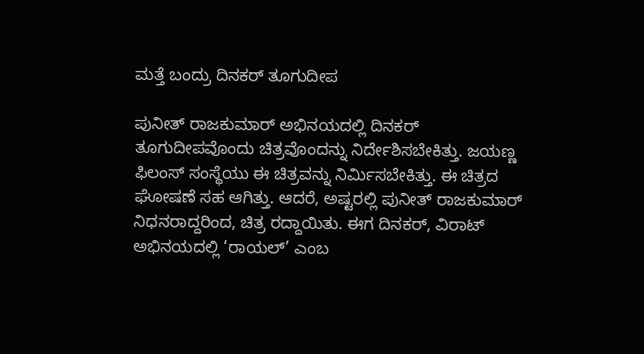ಮತ್ತೆ ಬಂದ್ರು ದಿನಕರ್ ತೂಗುದೀಪ

ಪುನೀತ್‍ ರಾಜಕುಮಾರ್ ಅಭಿನಯದಲ್ಲಿ ದಿನಕರ್ ತೂಗುದೀಪವೊಂದು ಚಿತ್ರವೊಂದನ್ನು ನಿರ್ದೇಶಿಸಬೇಕಿತ್ತು. ಜಯಣ್ಣ ಫಿಲಂಸ್ ಸಂಸ್ಥೆಯು ಈ ಚಿತ್ರವನ್ನು ನಿರ್ಮಿಸಬೇಕಿತ್ತು. ಈ ಚಿತ್ರದ ಘೋಷಣೆ ಸಹ ಆಗಿತ್ತು. ಆದರೆ, ಅಷ್ಟರಲ್ಲಿ ಪುನೀತ್‍ ರಾಜಕುಮಾರ್‍ ನಿಧನರಾದ್ದರಿಂದ, ಚಿತ್ರ ರದ್ದಾಯಿತು. ಈಗ ದಿನಕರ್‍, ವಿರಾಟ್‍ ಅಭಿನಯದಲ್ಲಿ ‘ರಾಯಲ್‍’ ಎಂಬ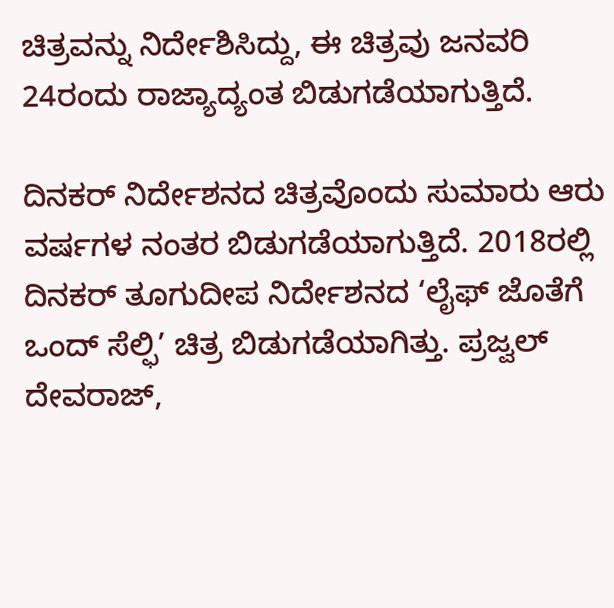ಚಿತ್ರವನ್ನು ನಿರ್ದೇಶಿಸಿದ್ದು, ಈ ಚಿತ್ರವು ಜನವರಿ 24ರಂದು ರಾಜ್ಯಾದ್ಯಂತ ಬಿಡುಗಡೆಯಾಗುತ್ತಿದೆ.

ದಿನಕರ್ ನಿರ್ದೇಶನದ ಚಿತ್ರವೊಂದು ಸುಮಾರು ಆರು ವರ್ಷಗಳ ನಂತರ ಬಿಡುಗಡೆಯಾಗುತ್ತಿದೆ. 2018ರಲ್ಲಿ ದಿನಕರ್ ತೂಗುದೀಪ ನಿರ್ದೇಶನದ ‘ಲೈಫ್‍ ಜೊತೆಗೆ ಒಂದ್‍ ಸೆಲ್ಫಿ’ ಚಿತ್ರ ಬಿಡುಗಡೆಯಾಗಿತ್ತು. ಪ್ರಜ್ವಲ್‍ ದೇವರಾಜ್‍,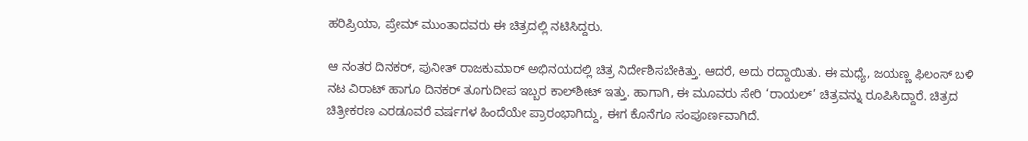ಹರಿಪ್ರಿಯಾ, ಪ್ರೇಮ್‍ ಮುಂತಾದವರು ಈ ಚಿತ್ರದಲ್ಲಿ ನಟಿಸಿದ್ದರು.

ಆ ನಂತರ ದಿನಕರ್‍, ಪುನೀತ್‍ ರಾಜಕುಮಾರ್‍ ಅಭಿನಯದಲ್ಲಿ ಚಿತ್ರ ನಿರ್ದೇಶಿಸಬೇಕಿತ್ತು. ಆದರೆ, ಅದು ರದ್ದಾಯಿತು. ಈ ಮಧ್ಯೆ, ಜಯಣ್ಣ ಫಿಲಂಸ್‍ ಬಳಿ ನಟ ವಿರಾಟ್‍ ಹಾಗೂ ದಿನಕರ್‍ ತೂಗುದೀಪ ಇಬ್ಬರ ಕಾಲ್‍ಶೀಟ್‍ ಇತ್ತು. ಹಾಗಾಗಿ, ಈ ಮೂವರು ಸೇರಿ ‘ರಾಯಲ್‍’ ಚಿತ್ರವನ್ನು ರೂಪಿಸಿದ್ದಾರೆ. ಚಿತ್ರದ ಚಿತ್ರೀಕರಣ ಎರಡೂವರೆ ವರ್ಷಗಳ ಹಿಂದೆಯೇ ಪ್ರಾರಂಭಾಗಿದ್ದು, ಈಗ ಕೊನೆಗೂ ಸಂಪೂರ್ಣವಾಗಿದೆ.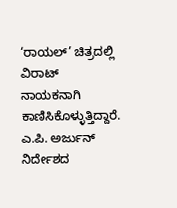‘ರಾಯಲ್‍’ ಚಿತ್ರದಲ್ಲಿ ವಿರಾಟ್‍ ನಾಯಕನಾಗಿ ಕಾಣಿಸಿಕೊಳ್ಳುತ್ತಿದ್ದಾರೆ. ಎ.ಪಿ. ಅರ್ಜುನ್‍ ನಿರ್ದೇಶದ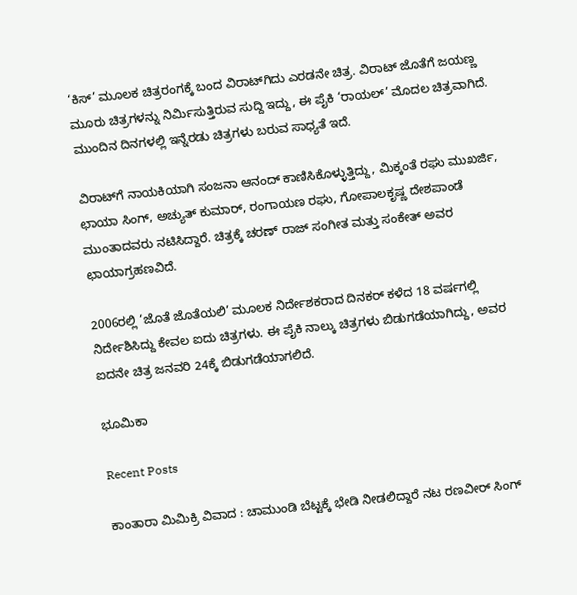‘ಕಿಸ್‍’ ಮೂಲಕ ಚಿತ್ರರಂಗಕ್ಕೆ ಬಂದ ವಿರಾಟ್‍ಗಿದು ಎರಡನೇ ಚಿತ್ರ. ವಿರಾಟ್‍ ಜೊತೆಗೆ ಜಯಣ್ಣ ಮೂರು ಚಿತ್ರಗಳನ್ನು ನಿರ್ಮಿಸುತ್ತಿರುವ ಸುದ್ದಿ ಇದ್ದು, ಈ ಪೈಕಿ ‘ರಾಯಲ್‍’ ಮೊದಲ ಚಿತ್ರವಾಗಿದೆ. ಮುಂದಿನ ದಿನಗಳಲ್ಲಿ ಇನ್ನೆರಡು ಚಿತ್ರಗಳು ಬರುವ ಸಾಧ್ಯತೆ ಇದೆ.

ವಿರಾಟ್‍ಗೆ ನಾಯಕಿಯಾಗಿ ಸಂಜನಾ ಆನಂದ್‍ ಕಾಣಿಸಿಕೊಳ್ಳುತ್ತಿದ್ದು, ಮಿಕ್ಕಂತೆ ರಘು ಮುಖರ್ಜಿ, ಛಾಯಾ ಸಿಂಗ್‍, ಅಚ್ಯುತ್‍ ಕುಮಾರ್, ರಂಗಾಯಣ ರಘು, ಗೋಪಾಲಕೃಷ್ಣ ದೇಶಪಾಂಡೆ ಮುಂತಾದವರು ನಟಿಸಿದ್ದಾರೆ. ಚಿತ್ರಕ್ಕೆ ಚರಣ್‍ ರಾಜ್‍ ಸಂಗೀತ ಮತ್ತು ಸಂಕೇತ್‍ ಅವರ ಛಾಯಾಗ್ರಹಣವಿದೆ.

2006ರಲ್ಲಿ ‘ಜೊತೆ ಜೊತೆಯಲಿ’ ಮೂಲಕ ನಿರ್ದೇಶಕರಾದ ದಿನಕರ್‍ ಕಳೆದ 18 ವರ್ಷಗಲ್ಲಿ ನಿರ್ದೇಶಿಸಿದ್ದು ಕೇವಲ ಐದು ಚಿತ್ರಗಳು. ಈ ಪೈಕಿ ನಾಲ್ಕು ಚಿತ್ರಗಳು ಬಿಡುಗಡೆಯಾಗಿದ್ದು, ಅವರ ಐದನೇ ಚಿತ್ರ ಜನವರಿ 24ಕ್ಕೆ ಬಿಡುಗಡೆಯಾಗಲಿದೆ.

ಭೂಮಿಕಾ

Recent Posts

ಕಾಂತಾರಾ ಮಿಮಿಕ್ರಿ ವಿವಾದ : ಚಾಮುಂಡಿ ಬೆಟ್ಟಕ್ಕೆ ಭೇಡಿ ನೀಡಲಿದ್ದಾರೆ ನಟ ರಣವೀರ್‌ ಸಿಂಗ್‌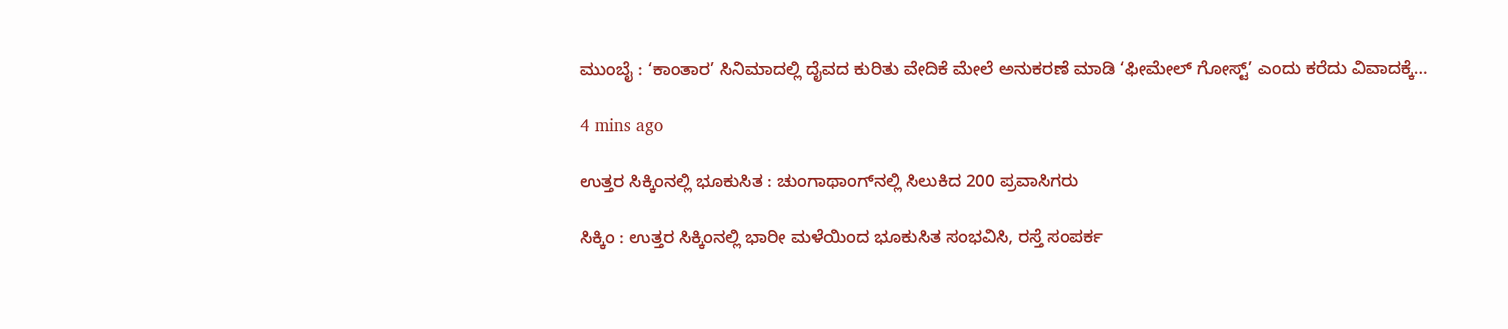ಮುಂಬೈ : ‘ಕಾಂತಾರ’ ಸಿನಿಮಾದಲ್ಲಿ ದೈವದ ಕುರಿತು ವೇದಿಕೆ ಮೇಲೆ ಅನುಕರಣೆ ಮಾಡಿ ‘ಫೀಮೇಲ್ ಗೋಸ್ಟ್’ ಎಂದು ಕರೆದು ವಿವಾದಕ್ಕೆ…

4 mins ago

ಉತ್ತರ ಸಿಕ್ಕಿಂನಲ್ಲಿ ಭೂಕುಸಿತ : ಚುಂಗಾಥಾಂಗ್‌ನಲ್ಲಿ ಸಿಲುಕಿದ 200 ಪ್ರವಾಸಿಗರು

ಸಿಕ್ಕಿಂ : ಉತ್ತರ ಸಿಕ್ಕಿಂನಲ್ಲಿ ಭಾರೀ ಮಳೆಯಿಂದ ಭೂಕುಸಿತ ಸಂಭವಿಸಿ, ರಸ್ತೆ ಸಂಪರ್ಕ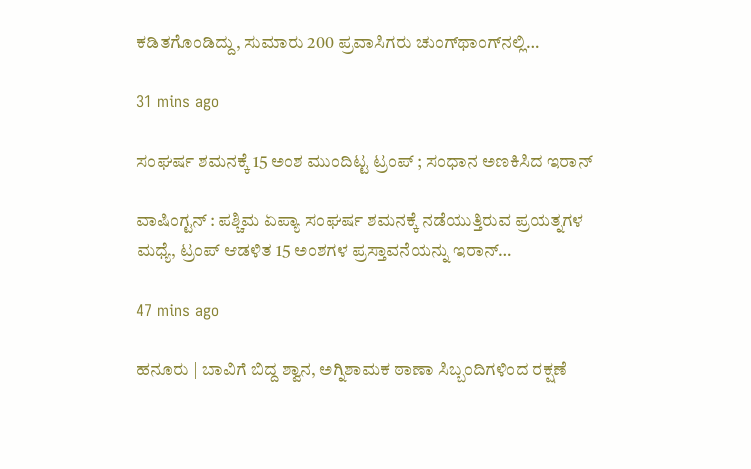ಕಡಿತಗೊಂಡಿದ್ದು, ಸುಮಾರು 200 ಪ್ರವಾಸಿಗರು ಚುಂಗ್‌ಥಾಂಗ್‌ನಲ್ಲಿ…

31 mins ago

ಸಂಘರ್ಷ ಶಮನಕ್ಕೆ 15 ಅಂಶ ಮುಂದಿಟ್ಟ ಟ್ರಂಪ್‌ ; ಸಂಧಾನ ಅಣಕಿಸಿದ ಇರಾನ್‌

ವಾಷಿಂಗ್ಟನ್‌ : ಪಶ್ಚಿಮ ಏಪ್ಯಾ ಸಂಘರ್ಷ ಶಮನಕ್ಕೆ ನಡೆಯುತ್ತಿರುವ ಪ್ರಯತ್ನಗಳ ಮಧ್ಯೆ, ಟ್ರಂಪ್ ಆಡಳಿತ 15 ಅಂಶಗಳ ಪ್ರಸ್ತಾವನೆಯನ್ನು ಇರಾನ್…

47 mins ago

ಹನೂರು | ಬಾವಿಗೆ ಬಿದ್ದ ಶ್ವಾನ, ಅಗ್ನಿಶಾಮಕ ಠಾಣಾ ಸಿಬ್ಬಂದಿಗಳಿಂದ ರಕ್ಷಣೆ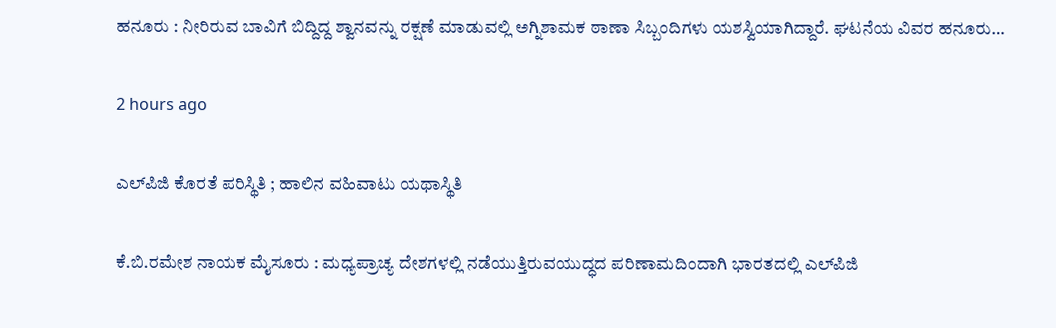ಹನೂರು : ನೀರಿರುವ ಬಾವಿಗೆ ಬಿದ್ದಿದ್ದ ಶ್ವಾನವನ್ನು ರಕ್ಷಣೆ ಮಾಡುವಲ್ಲಿ ಅಗ್ನಿಶಾಮಕ ಠಾಣಾ ಸಿಬ್ಬಂದಿಗಳು ಯಶಸ್ವಿಯಾಗಿದ್ದಾರೆ. ಘಟನೆಯ ವಿವರ ಹನೂರು…

2 hours ago

ಎಲ್‌ಪಿಜಿ ಕೊರತೆ ಪರಿಸ್ಥಿತಿ ; ಹಾಲಿನ ವಹಿವಾಟು ಯಥಾಸ್ಥಿತಿ

ಕೆ.ಬಿ.ರಮೇಶ ನಾಯಕ ಮೈಸೂರು : ಮಧ್ಯಪ್ರಾಚ್ಯ ದೇಶಗಳಲ್ಲಿ ನಡೆಯುತ್ತಿರುವಯುದ್ಧದ ಪರಿಣಾಮದಿಂದಾಗಿ ಭಾರತದಲ್ಲಿ ಎಲ್‌ಪಿಜಿ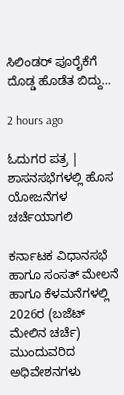ಸಿಲಿಂಡರ್ ಪೂರೈಕೆಗೆ ದೊಡ್ಡ ಹೊಡೆತ ಬಿದ್ದು…

2 hours ago

ಓದುಗರ ಪತ್ರ | ಶಾಸನಸಭೆಗಳಲ್ಲಿ ಹೊಸ ಯೋಜನೆಗಳ ಚರ್ಚೆಯಾಗಲಿ

ಕರ್ನಾಟಕ ವಿಧಾನಸಭೆ ಹಾಗೂ ಸಂಸತ್‌ ಮೇಲನೆ ಹಾಗೂ ಕೆಳಮನೆಗಳಲ್ಲಿ 2026ರ (ಬಜೆಟ್ ಮೇಲಿನ ಚರ್ಚೆ) ಮುಂದುವರಿದ ಅಧಿವೇಶನಗಳು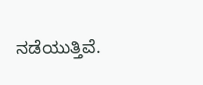ನಡೆಯುತ್ತಿವೆ.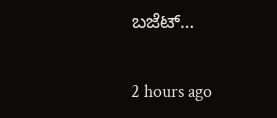ಬಜೆಟ್…

2 hours ago